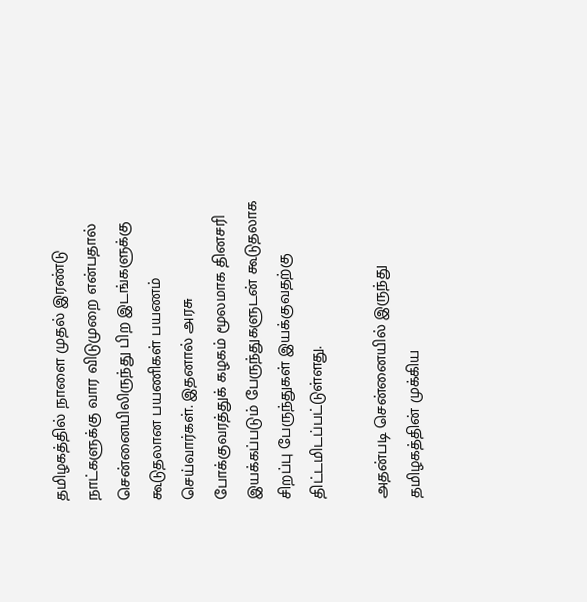தமிழகத்தில் நாளை முதல் இரண்டு நாட்களுக்கு வார விடுமுறை என்பதால் சென்னையிலிருந்து பிற இடங்களுக்கு கூடுதலான பயணிகள் பயணம் செய்வார்கள். இதனால் அரசு போக்குவரத்துக் கழகம் மூலமாக தினசரி இயக்கப்படும் பேருந்துகளுடன் கூடுதலாக சிறப்பு பேருந்துகள் இயக்குவதற்கு திட்டமிடப்பட்டுள்ளது.

அதன்படி சென்னையில் இருந்து தமிழகத்தின் முக்கிய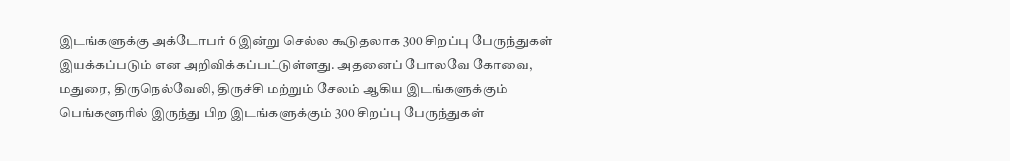இடங்களுக்கு அக்டோபர் 6 இன்று செல்ல கூடுதலாக 300 சிறப்பு பேருந்துகள் இயக்கப்படும் என அறிவிக்கப்பட்டுள்ளது. அதனைப் போலவே கோவை, மதுரை, திருநெல்வேலி, திருச்சி மற்றும் சேலம் ஆகிய இடங்களுக்கும் பெங்களூரில் இருந்து பிற இடங்களுக்கும் 300 சிறப்பு பேருந்துகள்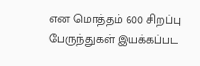என மொத்தம் 600 சிறப்பு பேருந்துகள் இயக்கப்பட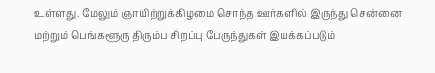உள்ளது. மேலும் ஞாயிற்றுக்கிழமை சொந்த ஊர்களில் இருந்து சென்னை மற்றும் பெங்களூரு திரும்ப சிறப்பு பேருந்துகள் இயக்கப்படும்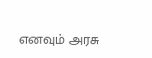எனவும் அரசு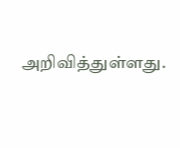அறிவித்துள்ளது.